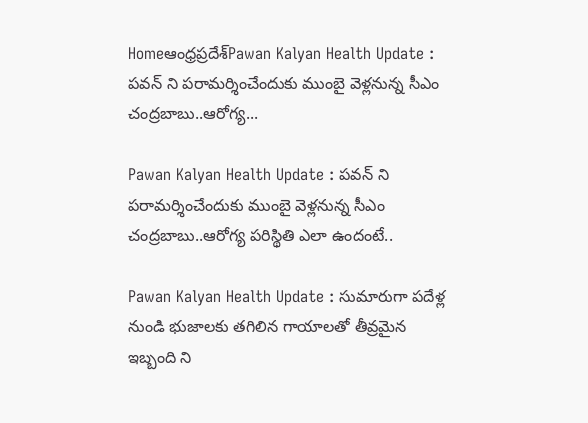Homeఆంధ్రప్రదేశ్‌Pawan Kalyan Health Update : పవన్ ని పరామర్శించేందుకు ముంబై వెళ్లనున్న సీఎం చంద్రబాబు..ఆరోగ్య...

Pawan Kalyan Health Update : పవన్ ని పరామర్శించేందుకు ముంబై వెళ్లనున్న సీఎం చంద్రబాబు..ఆరోగ్య పరిస్థితి ఎలా ఉందంటే..

Pawan Kalyan Health Update : సుమారుగా పదేళ్ల నుండి భుజాలకు తగిలిన గాయాలతో తీవ్రమైన ఇబ్బంది ని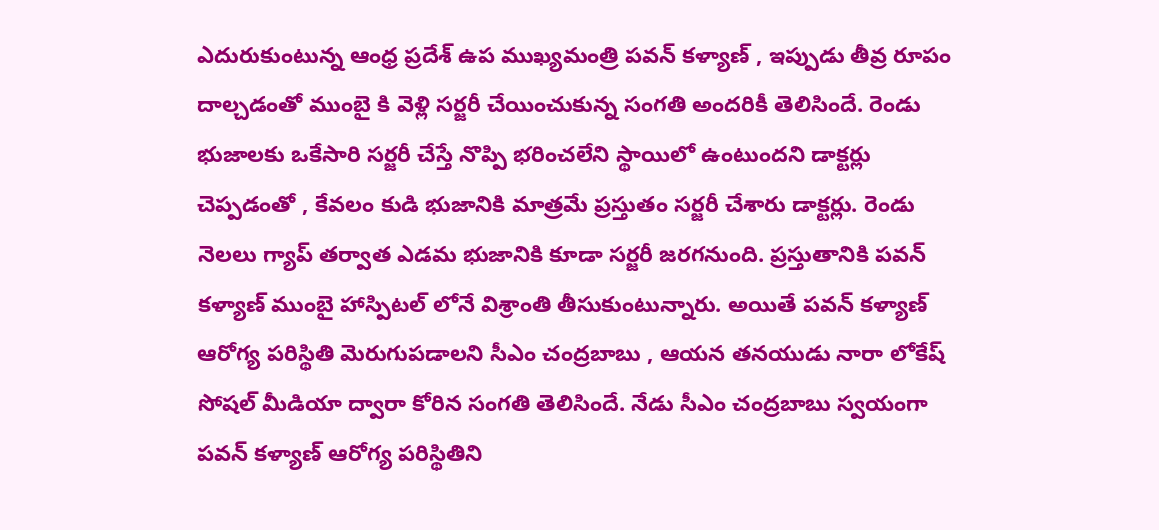ఎదురుకుంటున్న ఆంధ్ర ప్రదేశ్ ఉప ముఖ్యమంత్రి పవన్ కళ్యాణ్ , ఇప్పుడు తీవ్ర రూపం దాల్చడంతో ముంబై కి వెళ్లి సర్జరీ చేయించుకున్న సంగతి అందరికీ తెలిసిందే. రెండు భుజాలకు ఒకేసారి సర్జరీ చేస్తే నొప్పి భరించలేని స్థాయిలో ఉంటుందని డాక్టర్లు చెప్పడంతో , కేవలం కుడి భుజానికి మాత్రమే ప్రస్తుతం సర్జరీ చేశారు డాక్టర్లు. రెండు నెలలు గ్యాప్ తర్వాత ఎడమ భుజానికి కూడా సర్జరీ జరగనుంది. ప్రస్తుతానికి పవన్ కళ్యాణ్ ముంబై హాస్పిటల్ లోనే విశ్రాంతి తీసుకుంటున్నారు. అయితే పవన్ కళ్యాణ్ ఆరోగ్య పరిస్థితి మెరుగుపడాలని సీఎం చంద్రబాబు , ఆయన తనయుడు నారా లోకేష్ సోషల్ మీడియా ద్వారా కోరిన సంగతి తెలిసిందే. నేడు సీఎం చంద్రబాబు స్వయంగా పవన్ కళ్యాణ్ ఆరోగ్య పరిస్థితిని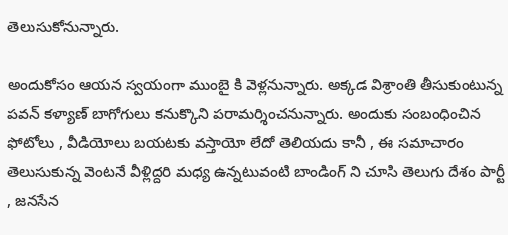తెలుసుకోనున్నారు.

అందుకోసం ఆయన స్వయంగా ముంబై కి వెళ్లనున్నారు. అక్కడ విశ్రాంతి తీసుకుంటున్న పవన్ కళ్యాణ్ బాగోగులు కనుక్కొని పరామర్శించనున్నారు. అందుకు సంబంధించిన ఫోటోలు , వీడియోలు బయటకు వస్తాయో లేదో తెలియదు కానీ , ఈ సమాచారం తెలుసుకున్న వెంటనే వీళ్లిద్దరి మధ్య ఉన్నటువంటి బాండింగ్ ని చూసి తెలుగు దేశం పార్టీ , జనసేన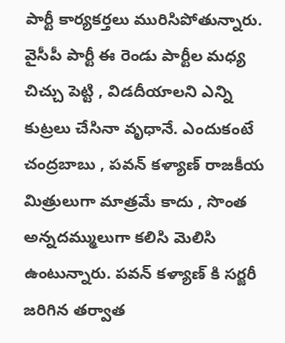పార్టీ కార్యకర్తలు మురిసిపోతున్నారు. వైసీపీ పార్టీ ఈ రెండు పార్టీల మధ్య చిచ్చు పెట్టి , విడదీయాలని ఎన్ని కుట్రలు చేసినా వృధానే. ఎందుకంటే చంద్రబాబు , పవన్ కళ్యాణ్ రాజకీయ మిత్రులుగా మాత్రమే కాదు , సొంత అన్నదమ్ములుగా కలిసి మెలిసి ఉంటున్నారు. పవన్ కళ్యాణ్ కి సర్జరీ జరిగిన తర్వాత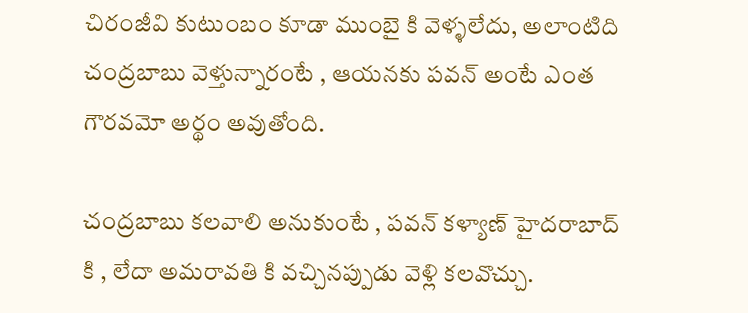చిరంజీవి కుటుంబం కూడా ముంబై కి వెళ్ళలేదు, అలాంటిది చంద్రబాబు వెళ్తున్నారంటే , ఆయనకు పవన్ అంటే ఎంత గౌరవమో అర్థం అవుతోంది.

చంద్రబాబు కలవాలి అనుకుంటే , పవన్ కళ్యాణ్ హైదరాబాద్ కి , లేదా అమరావతి కి వచ్చినప్పుడు వెళ్లి కలవొచ్చు.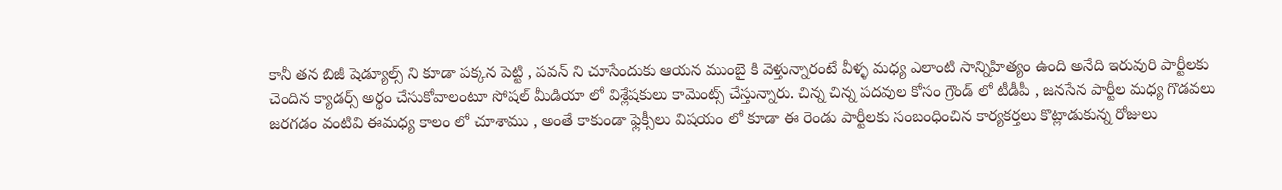కానీ తన బిజీ షెడ్యూల్స్ ని కూడా పక్కన పెట్టి , పవన్ ని చూసేందుకు ఆయన ముంబై కి వెళ్తున్నారంటే వీళ్ళ మధ్య ఎలాంటి సాన్నిహిత్యం ఉంది అనేది ఇరువురి పార్టీలకు చెందిన క్యాడర్స్ అర్థం చేసుకోవాలంటూ సోషల్ మీడియా లో విశ్లేషకులు కామెంట్స్ చేస్తున్నారు. చిన్న చిన్న పదవుల కోసం గ్రౌండ్ లో టీడీపీ , జనసేన పార్టీల మధ్య గొడవలు జరగడం వంటివి ఈమధ్య కాలం లో చూశాము , అంతే కాకుండా ఫ్లెక్సీలు విషయం లో కూడా ఈ రెండు పార్టీలకు సంబంధించిన కార్యకర్తలు కొట్లాడుకున్న రోజులు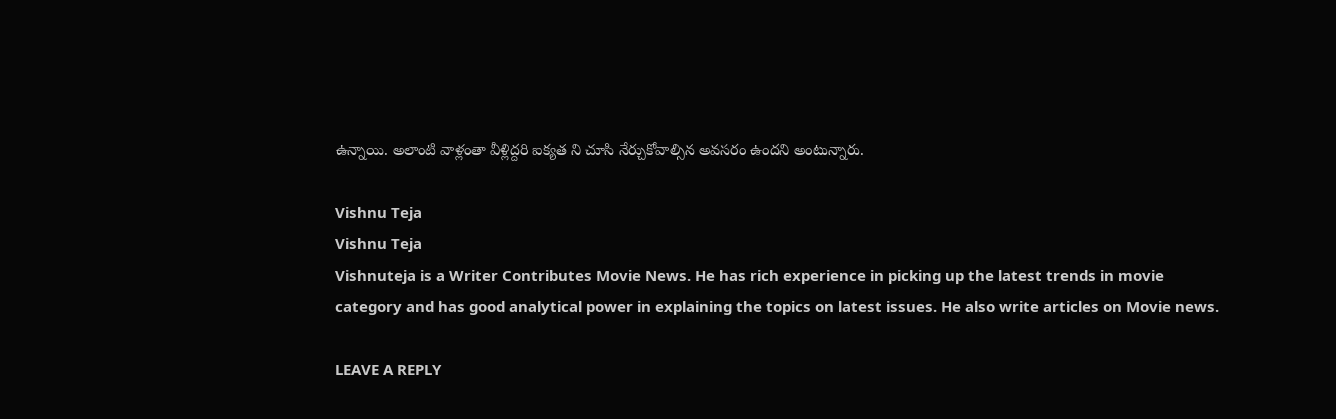ఉన్నాయి. అలాంటి వాళ్లంతా వీళ్లిద్దరి ఐక్యత ని చూసి నేర్చుకోవాల్సిన అవసరం ఉందని అంటున్నారు.

Vishnu Teja
Vishnu Teja
Vishnuteja is a Writer Contributes Movie News. He has rich experience in picking up the latest trends in movie category and has good analytical power in explaining the topics on latest issues. He also write articles on Movie news.

LEAVE A REPLY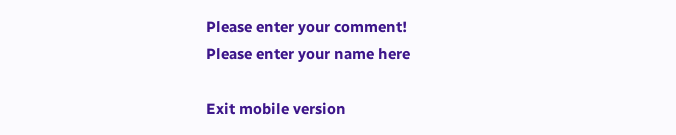Please enter your comment!
Please enter your name here

Exit mobile version